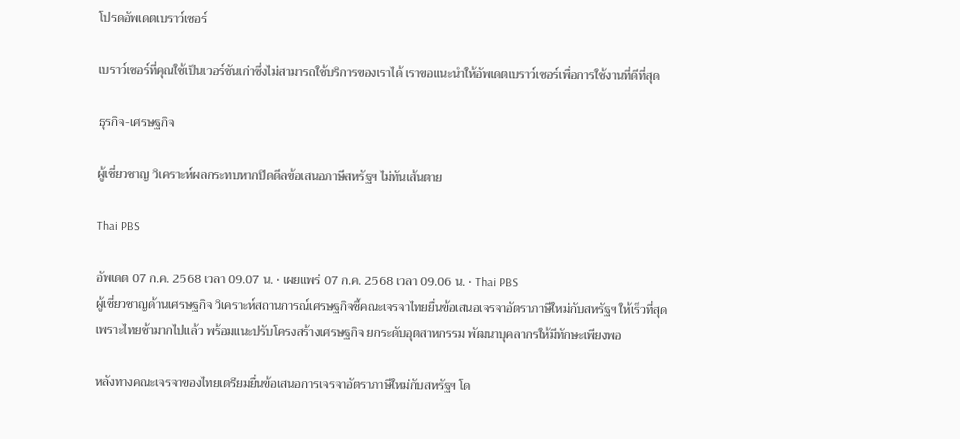โปรดอัพเดตเบราว์เซอร์

เบราว์เซอร์ที่คุณใช้เป็นเวอร์ชันเก่าซึ่งไม่สามารถใช้บริการของเราได้ เราขอแนะนำให้อัพเดตเบราว์เซอร์เพื่อการใช้งานที่ดีที่สุด

ธุรกิจ-เศรษฐกิจ

ผู้เชี่ยวชาญ วิเคราะห์ผลกระทบหากปิดดีลข้อเสนอภาษีสหรัฐฯ ไม่ทันเส้นตาย

Thai PBS

อัพเดต 07 ก.ค. 2568 เวลา 09.07 น. • เผยแพร่ 07 ก.ค. 2568 เวลา 09.06 น. • Thai PBS
ผู้เชี่ยวชาญด้านเศรษฐกิจ วิเคราะห์สถานการณ์เศรษฐกิจชี้คณะเจรจาไทยยื่นข้อเสนอเจรจาอัตราภาษีใหม่กับสหรัฐฯ ให้เร็วที่สุด เพราะไทยช้ามากไปแล้ว พร้อมแนะปรับโครงสร้างเศรษฐกิจ ยกระดับอุตสาหกรรม พัฒนาบุคลากรให้มีทักษะเพียงพอ

หลังทางคณะเจรจาของไทยเตรียมยื่นข้อเสนอการเจรจาอัตราภาษีใหม่กับสหรัฐฯ โด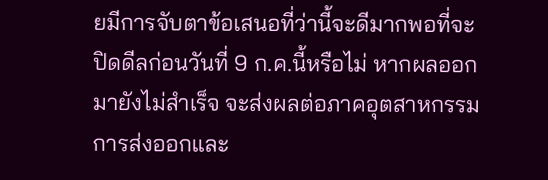ยมีการจับตาข้อเสนอที่ว่านี้จะดีมากพอที่จะปิดดีลก่อนวันที่ 9 ก.ค.นี้หรือไม่ หากผลออกมายังไม่สำเร็จ จะส่งผลต่อภาคอุตสาหกรรม การส่งออกและ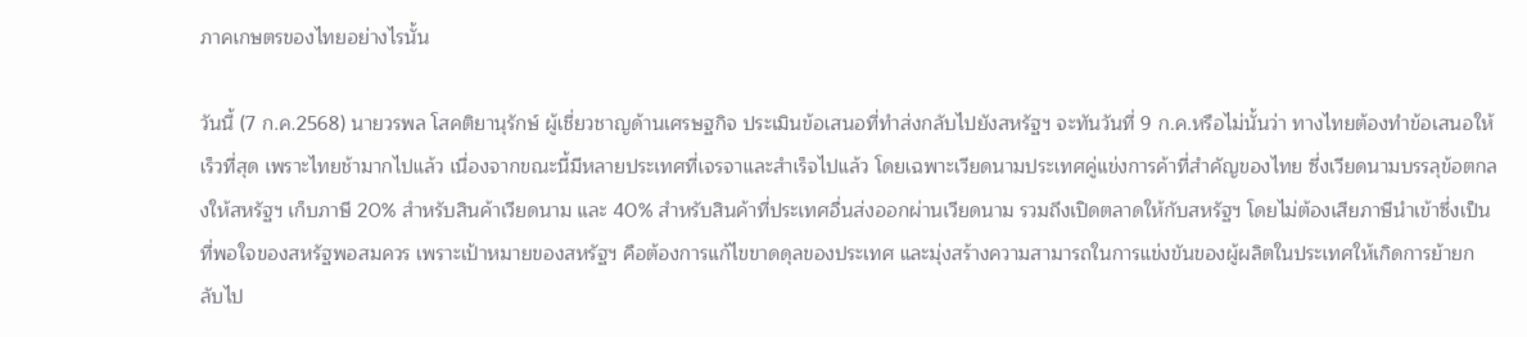ภาคเกษตรของไทยอย่างไรนั้น

วันนี้ (7 ก.ค.2568) นายวรพล โสคติยานุรักษ์ ผู้เชี่ยวชาญด้านเศรษฐกิจ ประเมินข้อเสนอที่ทำส่งกลับไปยังสหรัฐฯ จะทันวันที่ 9 ก.ค.หรือไม่นั้นว่า ทางไทยต้องทำข้อเสนอให้เร็วที่สุด เพราะไทยช้ามากไปแล้ว เนื่องจากขณะนี้มีหลายประเทศที่เจรจาและสำเร็จไปแล้ว โดยเฉพาะเวียดนามประเทศคู่แข่งการค้าที่สำคัญของไทย ซึ่งเวียดนามบรรลุข้อตกลงให้สหรัฐฯ เก็บภาษี 20% สำหรับสินค้าเวียดนาม และ 40% สำหรับสินค้าที่ประเทศอื่นส่งออกผ่านเวียดนาม รวมถึงเปิดตลาดให้กับสหรัฐฯ โดยไม่ต้องเสียภาษีนำเข้าซึ่งเป็นที่พอใจของสหรัฐพอสมควร เพราะเป้าหมายของสหรัฐฯ คือต้องการแก้ไขขาดดุลของประเทศ และมุ่งสร้างความสามารถในการแข่งขันของผู้ผลิตในประเทศให้เกิดการย้ายกลับไป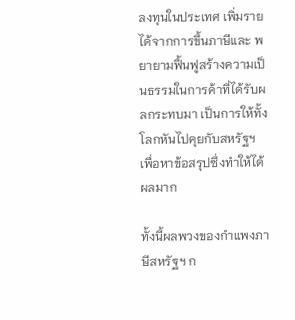ลงทุนในประเทศ เพิ่มรายได้จากการขึ้นภาษีและ พยายามฟื้นฟูสร้างความเป็นธรรมในการค้าที่ได้รับผลกระทบมา เป็นการให้ทั้งโลกหันไปคุยกับสหรัฐฯ เพื่อหาข้อสรุปซึ่งทำให้ได้ผลมาก

ทั้งนี้ผลพวงของกำแพงภาษีสหรัฐฯ ก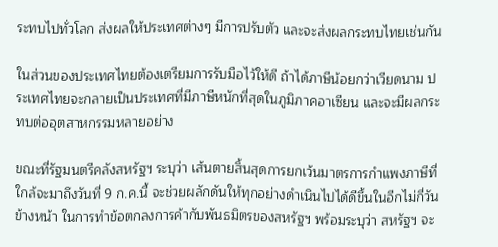ระทบไปทั่วโลก ส่งผลให้ประเทศต่างๆ มีการปรับตัว และจะส่งผลกระทบไทยเช่นกัน

ในส่วนของประเทศไทยต้องเตรียมการรับมือไว้ให้ดี ถ้าได้ภาษีน้อยกว่าเวียดนาม ประเทศไทยจะกลายเป็นประเทศที่มีภาษีหนักที่สุดในภูมิภาคอาเซียน และจะมีผลกระทบต่ออุตสาหกรรมหลายอย่าง

ขณะที่รัฐมนตรีคลังสหรัฐฯ ระบุว่า เส้นตายสิ้นสุดการยกเว้นมาตรการกำแพงภาษีที่ใกล้จะมาถึงวันที่ 9 ก.ค.นี้ จะช่วยผลักดันให้ทุกอย่างดำเนินไปได้ดีขึ้นในอีกไม่กี่วันข้างหน้า ในการทำข้อตกลงการค้ากับพันธมิตรของสหรัฐฯ พร้อมระบุว่า สหรัฐฯ จะ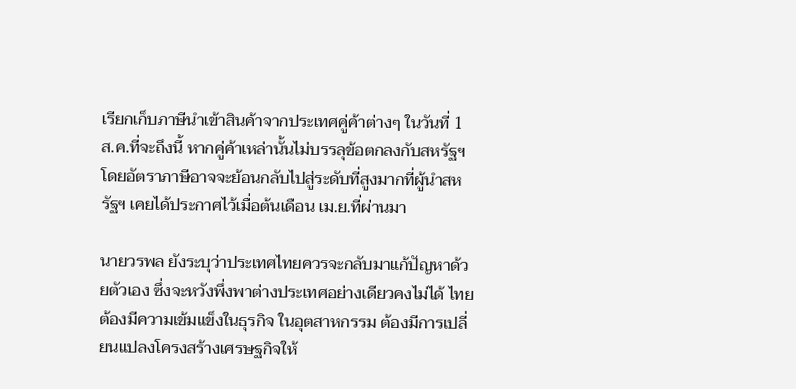เรียกเก็บภาษีนำเข้าสินค้าจากประเทศคู่ค้าต่างๆ ในวันที่ 1 ส.ค.ที่จะถึงนี้ หากคู่ค้าเหล่านั้นไม่บรรลุข้อตกลงกับสหรัฐฯ โดยอัตราภาษีอาจจะย้อนกลับไปสู่ระดับที่สูงมากที่ผู้นำสหรัฐฯ เคยได้ประกาศไว้เมื่อต้นเดือน เม.ย.ที่ผ่านมา

นายวรพล ยังระบุว่าประเทศไทยควรจะกลับมาแก้ปัญหาด้วยตัวเอง ซึ่งจะหวังพึ่งพาต่างประเทศอย่างเดียวคงไม่ได้ ไทยต้องมีความเข้มแข็งในธุรกิจ ในอุตสาหกรรม ต้องมีการเปลี่ยนแปลงโครงสร้างเศรษฐกิจให้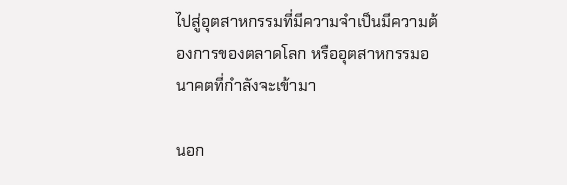ไปสู่อุตสาหกรรมที่มีความจำเป็นมีความต้องการของตลาดโลก หรืออุตสาหกรรมอนาคตที่กำลังจะเข้ามา

นอก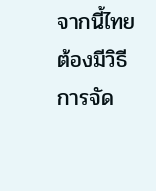จากนี้ไทยต้องมีวิธีการจัด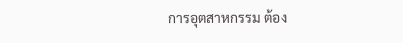การอุตสาหกรรม ต้อง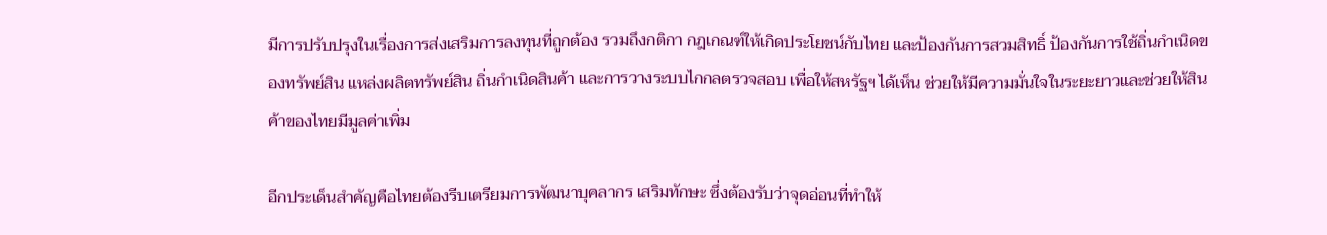มีการปรับปรุงในเรื่องการส่งเสริมการลงทุนที่ถูกต้อง รวมถึงกติกา กฎเกณฑ์ให้เกิดประโยชน์กับไทย และป้องกันการสวมสิทธิ์ ป้องกันการใช้ถิ่นกำเนิดของทรัพย์สิน แหล่งผลิตทรัพย์สิน ถิ่นกำเนิดสินค้า และการวางระบบไกกลตรวจสอบ เพื่อให้สหรัฐฯ ได้เห็น ช่วยให้มีความมั่นใจในระยะยาวและช่วยให้สินค้าของไทยมีมูลค่าเพิ่ม

อีกประเด็นสำคัญคือไทยต้องรีบเตรียมการพัฒนาบุคลากร เสริมทักษะ ซึ่งต้องรับว่าจุดอ่อนที่ทำให้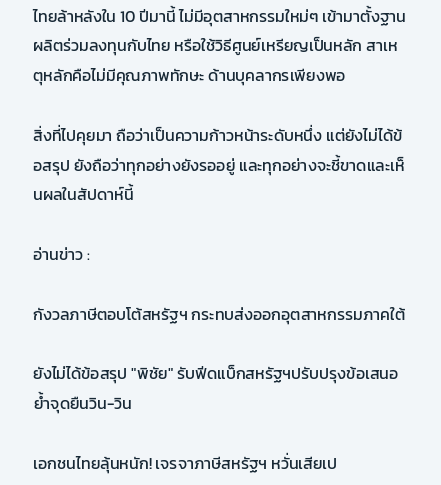ไทยล้าหลังใน 10 ปีมานี้ ไม่มีอุตสาหกรรมใหม่ๆ เข้ามาตั้งฐานผลิตร่วมลงทุนกับไทย หรือใช้วิธีศูนย์เหรียญเป็นหลัก สาเหตุหลักคือไม่มีคุณภาพทักษะ ด้านบุคลากรเพียงพอ

สิ่งที่ไปคุยมา ถือว่าเป็นความก้าวหน้าระดับหนึ่ง แต่ยังไม่ได้ข้อสรุป ยังถือว่าทุกอย่างยังรออยู่ และทุกอย่างจะชี้ขาดและเห็นผลในสัปดาห์นี้

อ่านข่าว :

กังวลภาษีตอบโต้สหรัฐฯ กระทบส่งออกอุตสาหกรรมภาคใต้

ยังไม่ได้ข้อสรุป "พิชัย" รับฟีดแบ็กสหรัฐฯปรับปรุงข้อเสนอ ย้ำจุดยืนวิน-วิน

เอกชนไทยลุ้นหนัก! เจรจาภาษีสหรัฐฯ หวั่นเสียเป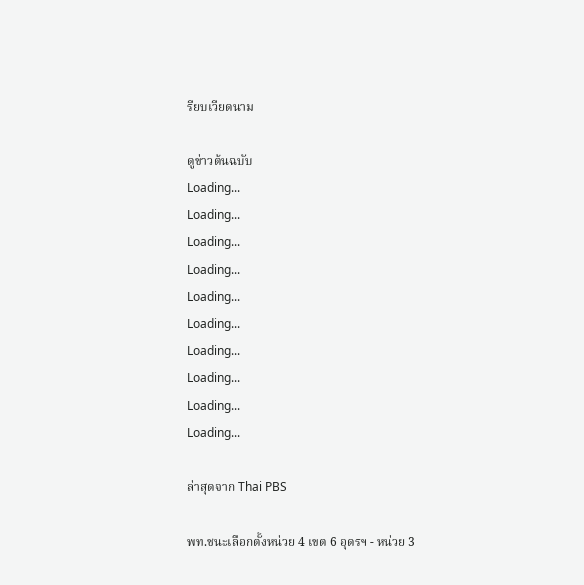รียบเวียดนาม

ดูข่าวต้นฉบับ
Loading...
Loading...
Loading...
Loading...
Loading...
Loading...
Loading...
Loading...
Loading...
Loading...

ล่าสุดจาก Thai PBS

พท.ชนะเลือกตั้งหน่วย 4 เขต 6 อุดรฯ - หน่วย 3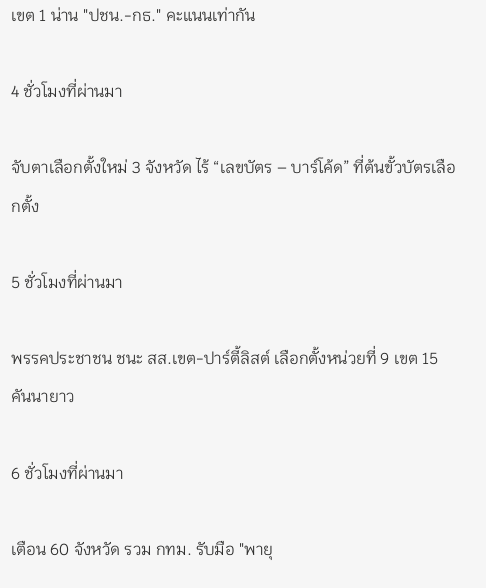เขต 1 น่าน "ปชน.-กธ." คะแนนเท่ากัน

4 ชั่วโมงที่ผ่านมา

จับตาเลือกตั้งใหม่ 3 จังหวัด ไร้ “เลขบัตร – บาร์โค้ด” ที่ต้นขั้วบัตรเลือกตั้ง

5 ชั่วโมงที่ผ่านมา

พรรคประชาชน ชนะ สส.เขต-ปาร์ตี้ลิสต์ เลือกตั้งหน่วยที่ 9 เขต 15 คันนายาว

6 ชั่วโมงที่ผ่านมา

เตือน 60 จังหวัด รวม กทม. รับมือ "พายุ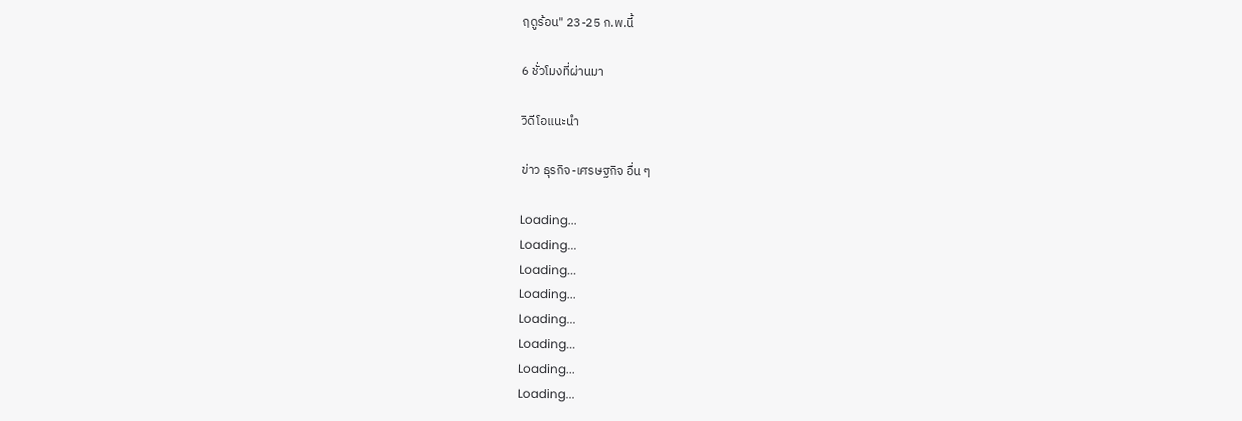ฤดูร้อน" 23-25 ก.พ.นี้

6 ชั่วโมงที่ผ่านมา

วิดีโอแนะนำ

ข่าว ธุรกิจ-เศรษฐกิจ อื่น ๆ

Loading...
Loading...
Loading...
Loading...
Loading...
Loading...
Loading...
Loading...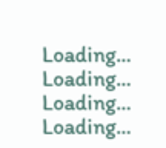Loading...
Loading...
Loading...
Loading...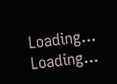Loading...
Loading...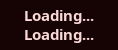Loading...
Loading...